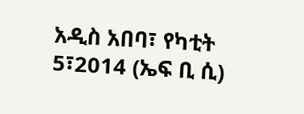አዲስ አበባ፣ የካቲት 5፣2014 (ኤፍ ቢ ሲ)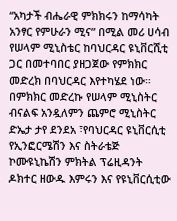“አካታች ብሔራዊ ምክክሩን ከማሳካት አንፃር የምሁራን ሚና” በሚል መሪ ሀሳብ የሠላም ሚኒስቴር ከባህርዳር ዩኒቨርሺቲ ጋር በመተባበር ያዘጋጀው የምክክር መድረክ በባህርዳር እየተካሄደ ነው። በምክክር መድረኩ የሠላም ሚኒስትር ብናልፍ አንዷለምን ጨምሮ ሚኒስትር ድኤታ ታየ ደንደአ ፣የባህርዳር ዩኒቨርሲቲ የኢንፎርሜሽን እና ስትራቴጅ ኮሙዩኒኬሽን ምክትል ፕሬዚዳንት ዶክተር ዘውዱ እምሩን እና የዩኒቨርሲቲው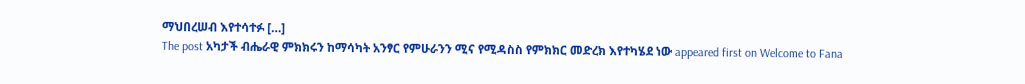ማህበረሠብ እየተሳተፉ […]
The post አካታች ብሔራዊ ምክክሩን ከማሳካት አንፃር የምሁራንን ሚና የሚዳስስ የምክክር መድረክ እየተካሄደ ነው appeared first on Welcome to Fana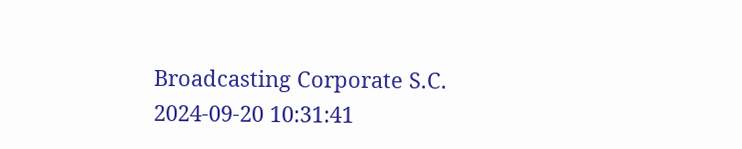Broadcasting Corporate S.C.
2024-09-20 10:31:41